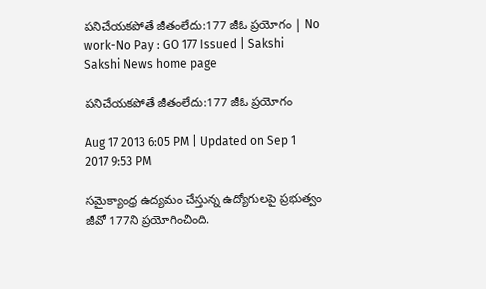పనిచేయకపోతే జీతంలేదు:177 జీఓ ప్రయోగం | No work-No Pay : GO 177 Issued | Sakshi
Sakshi News home page

పనిచేయకపోతే జీతంలేదు:177 జీఓ ప్రయోగం

Aug 17 2013 6:05 PM | Updated on Sep 1 2017 9:53 PM

సమైక్యాంధ్ర ఉద్యమం చేస్తున్న ఉద్యోగులపై ప్రభుత్వం జీవో 177ని ప్రయోగించింది.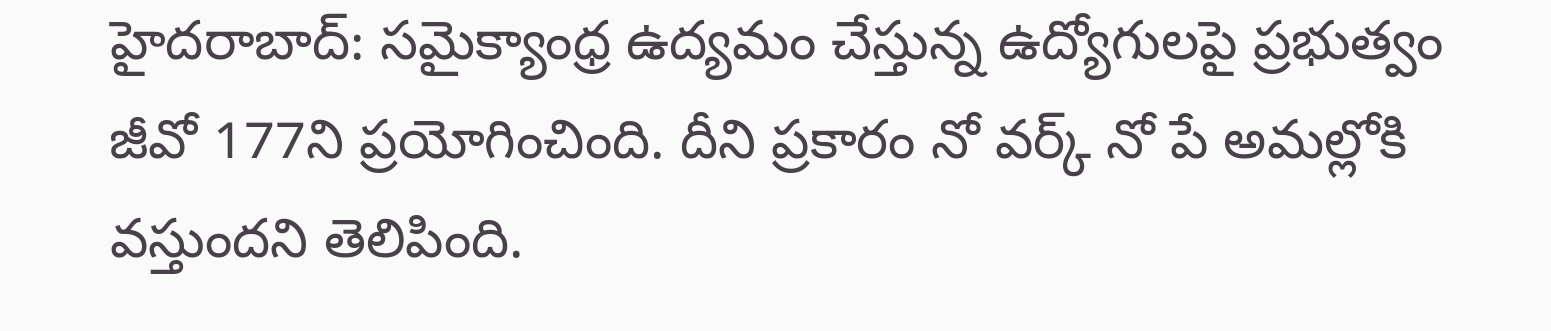హైదరాబాద్: సమైక్యాంధ్ర ఉద్యమం చేస్తున్న ఉద్యోగులపై ప్రభుత్వం జీవో 177ని ప్రయోగించింది. దీని ప్రకారం నో వర్క్‌ నో పే అమల్లోకి వస్తుందని తెలిపింది.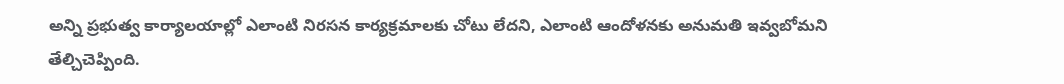అన్ని ప్రభుత్వ కార్యాలయాల్లో ఎలాంటి నిరసన కార్యక్రమాలకు చోటు లేదని, ఎలాంటి ఆందోళనకు అనుమతి ఇవ్వబోమని తేల్చిచెప్పింది.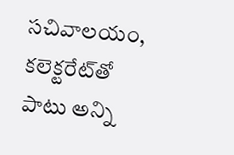సచివాలయం, కలెక్టరేట్‌తో పాటు అన్ని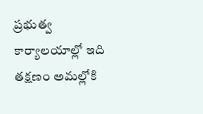ప్రభుత్వ కార్యాలయాల్లో ఇది తక్షణం అమల్లోకి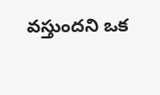వస్తుందని ఒక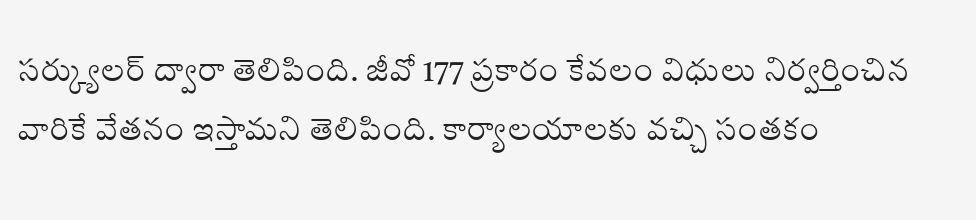సర్క్యులర్‌ ద్వారా తెలిపింది. జీవో 177 ప్రకారం కేవలం విధులు నిర్వర్తించిన వారికే వేతనం ఇస్తామని తెలిపింది. కార్యాలయాలకు వచ్చి సంతకం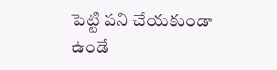పెట్టి పని చేయకుండా ఉండే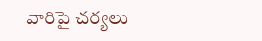వారిపై చర్యలు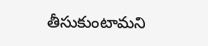తీసుకుంటామని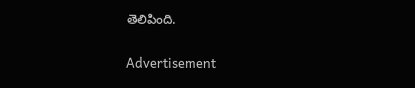తెలిపింది.

Advertisement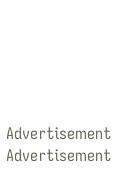Advertisement
Advertisement